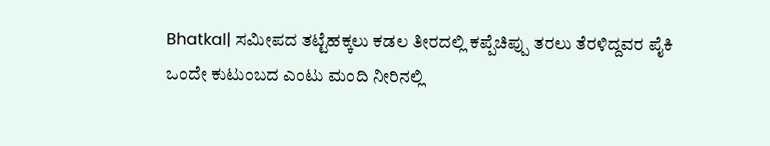Bhatkal| ಸಮೀಪದ ತಟ್ಟೆಹಕ್ಕಲು ಕಡಲ ತೀರದಲ್ಲಿ ಕಪ್ಪೆಚಿಪ್ಪು ತರಲು ತೆರಳಿದ್ದವರ ಪೈಕಿ ಒಂದೇ ಕುಟುಂಬದ ಎಂಟು ಮಂದಿ ನೀರಿನಲ್ಲಿ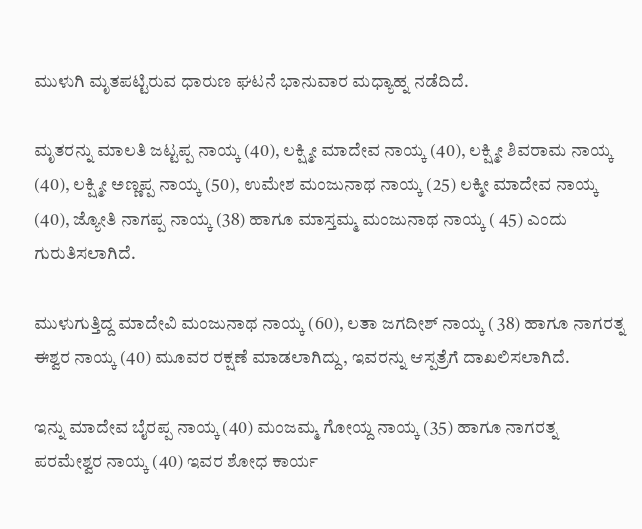ಮುಳುಗಿ ಮೃತಪಟ್ಟಿರುವ ಧಾರುಣ ಘಟನೆ ಭಾನುವಾರ ಮಧ್ಯಾಹ್ನ ನಡೆದಿದೆ.

ಮೃತರನ್ನು ಮಾಲತಿ ಜಟ್ಟಪ್ಪ ನಾಯ್ಕ (40), ಲಕ್ಷ್ಮೀ ಮಾದೇವ ನಾಯ್ಕ (40), ಲಕ್ಷ್ಮೀ ಶಿವರಾಮ ನಾಯ್ಕ (40), ಲಕ್ಷ್ಮೀ ಅಣ್ಣಪ್ಪ ನಾಯ್ಕ (50), ಉಮೇಶ ಮಂಜುನಾಥ ನಾಯ್ಕ (25) ಲಕ್ಮೀ ಮಾದೇವ ನಾಯ್ಕ (40), ಜ್ಯೋತಿ ನಾಗಪ್ಪ ನಾಯ್ಕ (38) ಹಾಗೂ ಮಾಸ್ತಮ್ಮ ಮಂಜುನಾಥ ನಾಯ್ಕ ( 45) ಎಂದು ಗುರುತಿಸಲಾಗಿದೆ.

ಮುಳುಗುತ್ತಿದ್ದ ಮಾದೇವಿ ಮಂಜುನಾಥ ನಾಯ್ಕ (60), ಲತಾ ಜಗದೀಶ್ ನಾಯ್ಕ ( 38) ಹಾಗೂ ನಾಗರತ್ನ ಈಶ್ವರ ನಾಯ್ಕ (40) ಮೂವರ ರಕ್ಷಣೆ ಮಾಡಲಾಗಿದ್ದು, ಇವರನ್ನು ಆಸ್ಪತ್ರೆಗೆ ದಾಖಲಿಸಲಾಗಿದೆ.

ಇನ್ನು ಮಾದೇವ ಬೈರಪ್ಪ ನಾಯ್ಕ (40) ಮಂಜಮ್ಮ ಗೋಯ್ದ ನಾಯ್ಕ (35) ಹಾಗೂ ನಾಗರತ್ನ ಪರಮೇಶ್ವರ ನಾಯ್ಕ (40) ಇವರ ಶೋಧ ಕಾರ್ಯ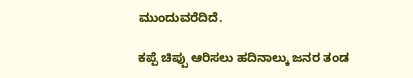ಮುಂದುವರೆದಿದೆ.

ಕಪ್ಪೆ ಚಿಪ್ಪು ಆರಿಸಲು ಹದಿನಾಲ್ಕು ಜನರ ತಂಡ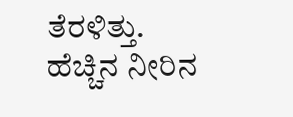ತೆರಳಿತ್ತು. ಹೆಚ್ಚಿನ ನೀರಿನ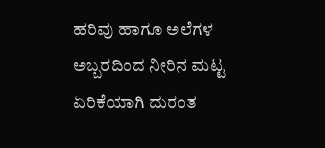ಹರಿವು ಹಾಗೂ ಅಲೆಗಳ ಅಬ್ಬರದಿಂದ ನೀರಿನ ಮಟ್ಟ ಏರಿಕೆಯಾಗಿ ದುರಂತ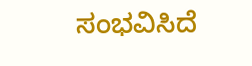ಸಂಭವಿಸಿದೆ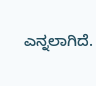ಎನ್ನಲಾಗಿದೆ.